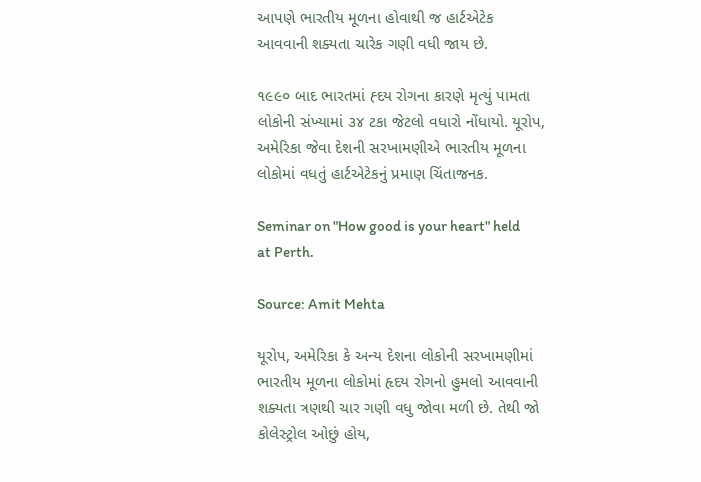આપણે ભારતીય મૂળના હોવાથી જ હાર્ટએટેક આવવાની શક્યતા ચારેક ગણી વધી જાય છે.

૧૯૯૦ બાદ ભારતમાં હ્દય રોગના કારણે મૃત્યું પામતા લોકોની સંખ્યામાં ૩૪ ટકા જેટલો વધારો નોંધાયો. યૂરોપ, અમેરિકા જેવા દેશની સરખામણીએ ભારતીય મૂળના લોકોમાં વધતું હાર્ટએટેકનું પ્રમાણ ચિંતાજનક.

Seminar on "How good is your heart" held at Perth.

Source: Amit Mehta

યૂરોપ, અમેરિકા કે અન્ય દેશના લોકોની સરખામણીમાં ભારતીય મૂળના લોકોમાં હૃદય રોગનો હુમલો આવવાની શક્યતા ત્રણથી ચાર ગણી વધુ જોવા મળી છે. તેથી જો કોલેસ્ટ્રોલ ઓછું હોય,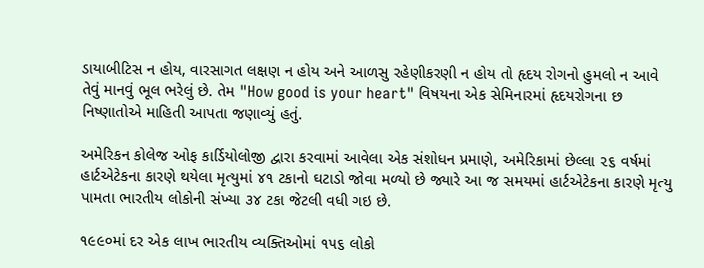ડાયાબીટિસ ન હોય, વારસાગત લક્ષણ ન હોય અને આળસુ રહેણીકરણી ન હોય તો હૃદય રોગનો હુમલો ન આવે તેવું માનવું ભૂલ ભરેલું છે. તેમ "How good is your heart" વિષયના એક સેમિનારમાં હૃદયરોગના છ નિષ્ણાતોએ માહિતી આપતા જણાવ્યું હતું.

અમેરિકન કોલેજ ઓફ કાર્ડિયોલોજી દ્વારા કરવામાં આવેલા એક સંશોધન પ્રમાણે, અમેરિકામાં છેલ્લા ૨૬ વર્ષમાં હાર્ટએટેકના કારણે થયેલા મૃત્યુમાં ૪૧ ટકાનો ઘટાડો જોવા મળ્યો છે જ્યારે આ જ સમયમાં હાર્ટએટેકના કારણે મૃત્યુ પામતા ભારતીય લોકોની સંખ્યા ૩૪ ટકા જેટલી વધી ગઇ છે.

૧૯૯૦માં દર એક લાખ ભારતીય વ્યક્તિઓમાં ૧૫૬ લોકો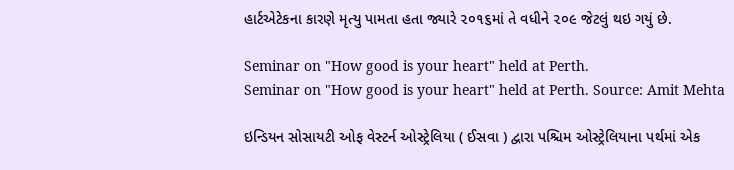હાર્ટએટેકના કારણે મૃત્યુ પામતા હતા જ્યારે ૨૦૧૬માં તે વધીને ૨૦૯ જેટલું થઇ ગયું છે.

Seminar on "How good is your heart" held at Perth.
Seminar on "How good is your heart" held at Perth. Source: Amit Mehta

ઇન્ડિયન સોસાયટી ઓફ વેસ્ટર્ન ઓસ્ટ્રેલિયા ( ઈસવા ) દ્વારા પશ્ચિમ ઓસ્ટ્રેલિયાના પર્થમાં એક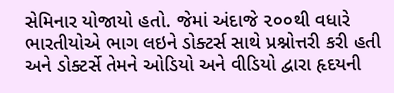સેમિનાર યોજાયો હતો. જેમાં અંદાજે ૨૦૦થી વધારે ભારતીયોએ ભાગ લઇને ડોક્ટર્સ સાથે પ્રશ્નોત્તરી કરી હતી અને ડોક્ટર્સે તેમને ઓડિયો અને વીડિયો દ્વારા હૃદયની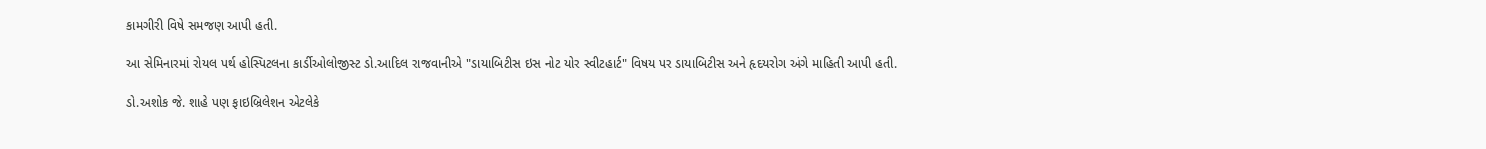કામગીરી વિષે સમજણ આપી હતી.

આ સેમિનારમાં રોયલ પર્થ હોસ્પિટલના કાર્ડીઓલોજીસ્ટ ડો.આદિલ રાજવાનીએ "ડાયાબિટીસ ઇસ નોટ યોર સ્વીટહાર્ટ" વિષય પર ડાયાબિટીસ અને હૃદયરોગ અંગે માહિતી આપી હતી.

ડો.અશોક જે. શાહે પણ ફાઇબ્રિલેશન એટલેકે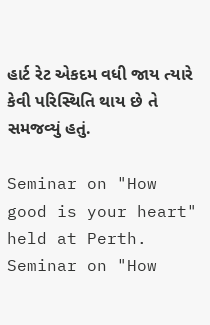હાર્ટ રેટ એકદમ વધી જાય ત્યારે કેવી પરિસ્થિતિ થાય છે તે સમજવ્યું હતું.

Seminar on "How good is your heart" held at Perth.
Seminar on "How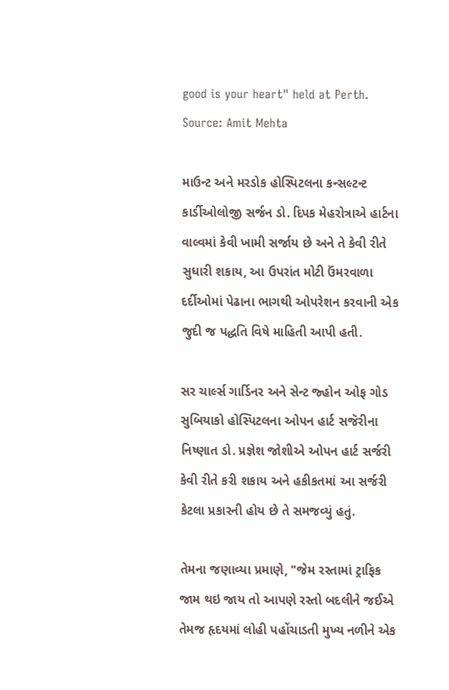good is your heart" held at Perth. Source: Amit Mehta

માઉન્ટ અને મરડોક હોસ્પિટલના કન્સલ્ટન્ટ કાર્ડીઓલોજી સર્જન ડો. દિપક મેહરોત્રાએ હાર્ટના વાલ્વમાં કેવી ખામી સર્જાય છે અને તે કેવી રીતે સુધારી શકાય, આ ઉપરાંત મોટી ઉંમરવાળા દર્દીઓમાં પેઢાના ભાગથી ઓપરેશન કરવાની એક જુદી જ પદ્ધતિ વિષે માહિતી આપી હતી.

સર ચાર્લ્સ ગાર્ડિનર અને સેન્ટ જ્હોન ઓફ ગોડ સુબિયાકો હોસ્પિટલના ઓપન હાર્ટ સજૅરીના નિષ્ણાત ડો. પ્રજ્ઞેશ જોશીએ ઓપન હાર્ટ સર્જરી કેવી રીતે કરી શકાય અને હકીકતમાં આ સર્જરી કેટલા પ્રકારની હોય છે તે સમજવ્યું હતું.

તેમના જણાવ્યા પ્રમાણે, "જેમ રસ્તામાં ટ્રાફિક જામ થઇ જાય તો આપણે રસ્તો બદલીને જઈએ તેમજ હૃદયમાં લોહી પહોંચાડતી મુખ્ય નળીને એક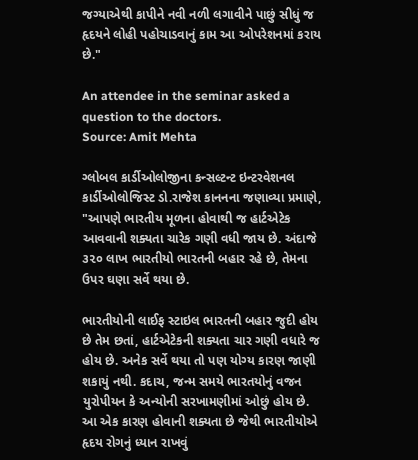જગ્યાએથી કાપીને નવી નળી લગાવીને પાછું સીધું જ હૃદયને લોહી પહોચાડવાનું કામ આ ઓપરેશનમાં કરાય છે."

An attendee in the seminar asked a question to the doctors.
Source: Amit Mehta

ગ્લોબલ કાર્ડીઓલોજીના કન્સલ્ટન્ટ ઇન્ટરવેશનલ કાર્ડીઓલોજિસ્ટ ડો.રાજેશ કાનનના જણાવ્યા પ્રમાણે, "આપણે ભારતીય મૂળના હોવાથી જ હાર્ટએટેક આવવાની શક્યતા ચારેક ગણી વધી જાય છે. અંદાજે ૩૨૦ લાખ ભારતીયો ભારતની બહાર રહે છે, તેમના ઉપર ઘણા સર્વે થયા છે.

ભારતીયોની લાઈફ સ્ટાઇલ ભારતની બહાર જુદી હોય છે તેમ છતાં, હાર્ટએટેકની શક્યતા ચાર ગણી વધારે જ હોય છે. અનેક સર્વે થયા તો પણ યોગ્ય કારણ જાણી શકાયું નથી. કદાચ, જન્મ સમયે ભારતયોનું વજન યુરોપીયન કે અન્યોની સરખામણીમાં ઓછું હોય છે. આ એક કારણ હોવાની શક્યતા છે જેથી ભારતીયોએ હૃદય રોગનું ધ્યાન રાખવું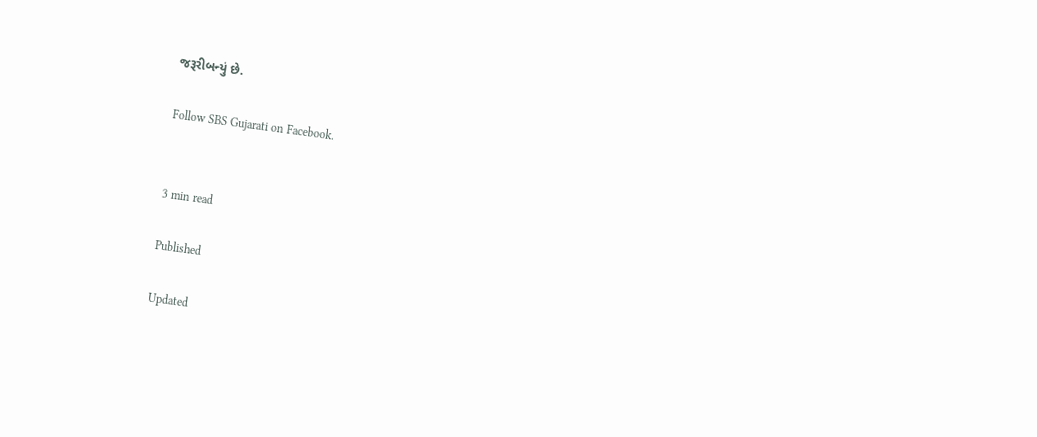જરૂરીબન્યું છે.

Follow SBS Gujarati on Facebook.


3 min read

Published

Updated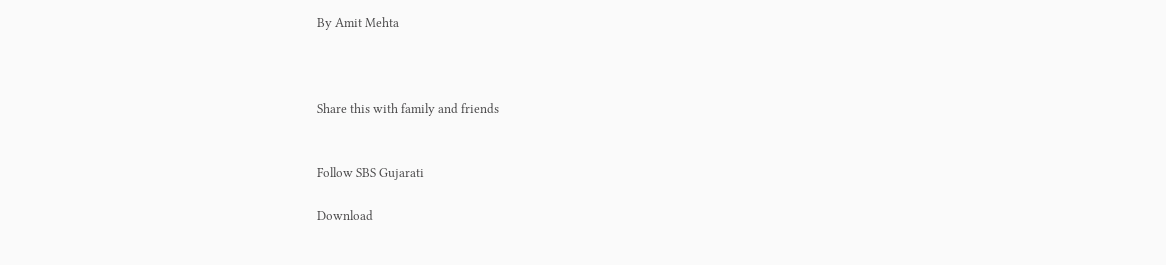By Amit Mehta



Share this with family and friends


Follow SBS Gujarati

Download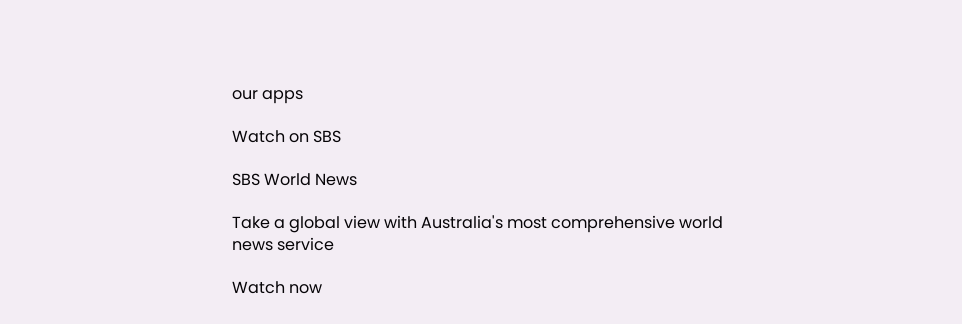our apps

Watch on SBS

SBS World News

Take a global view with Australia's most comprehensive world news service

Watch now